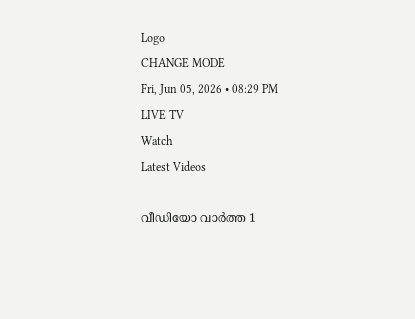Logo
CHANGE MODE
Fri, Jun 05, 2026 • 08:29 PM
LIVE TV
Watch
Latest Videos

വീഡിയോ വാർത്ത 1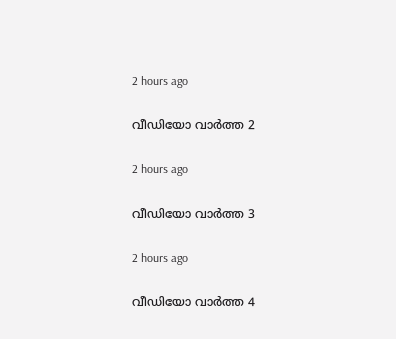2 hours ago

വീഡിയോ വാർത്ത 2

2 hours ago

വീഡിയോ വാർത്ത 3

2 hours ago

വീഡിയോ വാർത്ത 4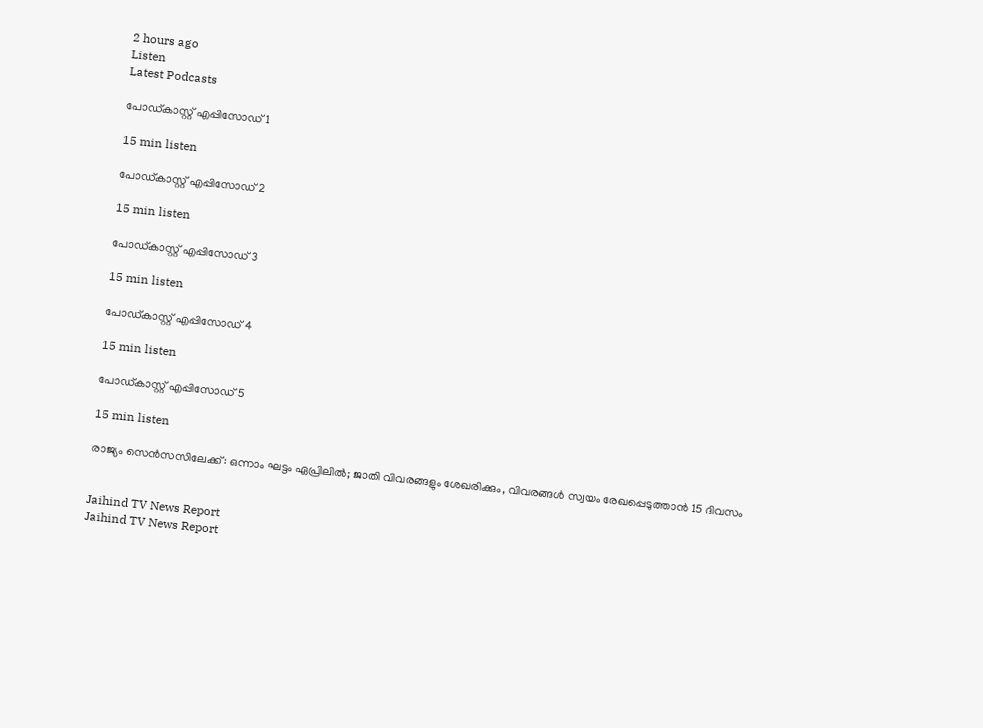2 hours ago
Listen
Latest Podcasts

പോഡ്കാസ്റ്റ് എപ്പിസോഡ് 1

15 min listen

പോഡ്കാസ്റ്റ് എപ്പിസോഡ് 2

15 min listen

പോഡ്കാസ്റ്റ് എപ്പിസോഡ് 3

15 min listen

പോഡ്കാസ്റ്റ് എപ്പിസോഡ് 4

15 min listen

പോഡ്കാസ്റ്റ് എപ്പിസോഡ് 5

15 min listen

രാജ്യം സെന്‍സസിലേക്ക്: ഒന്നാം ഘട്ടം ഏപ്രിലില്‍; ജാതി വിവരങ്ങളും ശേഖരിക്കും, വിവരങ്ങള്‍ സ്വയം രേഖപ്പെടുത്താന്‍ 15 ദിവസം


Jaihind TV News Report
Jaihind TV News Report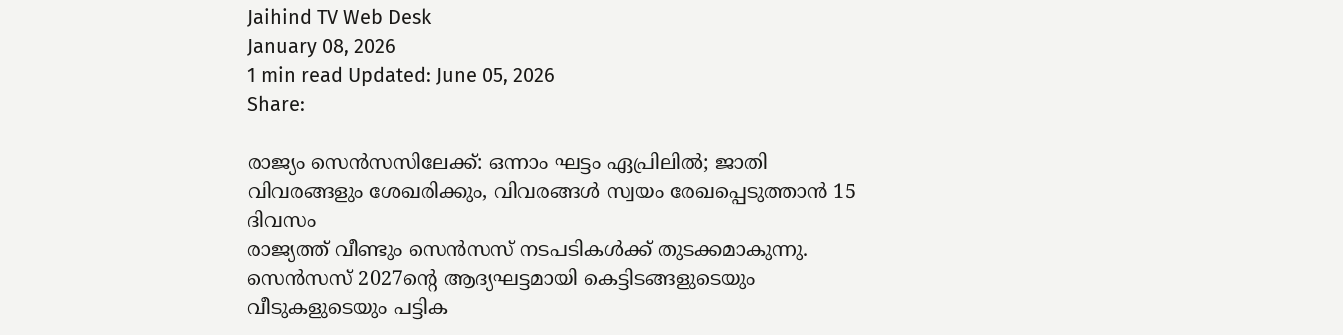Jaihind TV Web Desk
January 08, 2026
1 min read Updated: June 05, 2026
Share:

രാജ്യം സെന്‍സസിലേക്ക്: ഒന്നാം ഘട്ടം ഏപ്രിലില്‍; ജാതി വിവരങ്ങളും ശേഖരിക്കും, വിവരങ്ങള്‍ സ്വയം രേഖപ്പെടുത്താന്‍ 15 ദിവസം
രാജ്യത്ത് വീണ്ടും സെന്‍സസ് നടപടികള്‍ക്ക് തുടക്കമാകുന്നു. സെന്‍സസ് 2027ന്റെ ആദ്യഘട്ടമായി കെട്ടിടങ്ങളുടെയും വീടുകളുടെയും പട്ടിക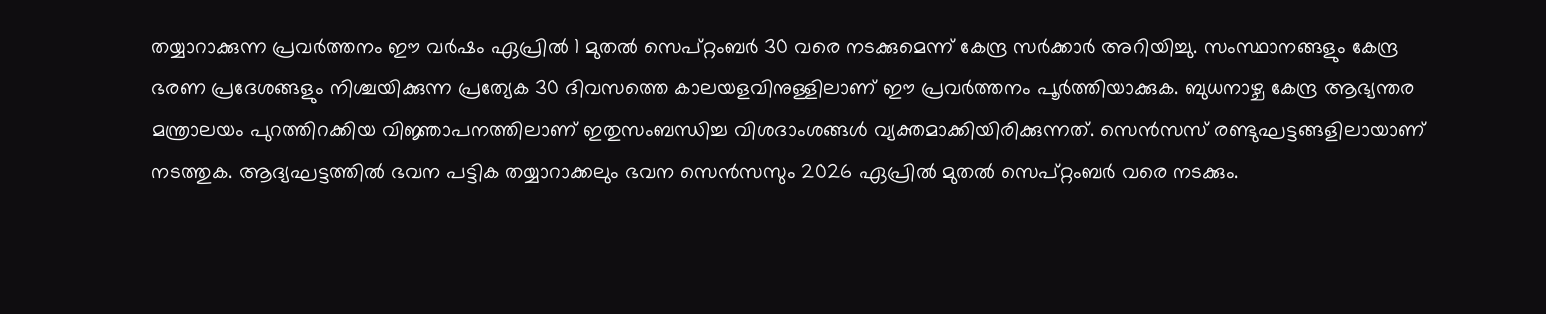തയ്യാറാക്കുന്ന പ്രവര്‍ത്തനം ഈ വര്‍ഷം ഏപ്രില്‍ 1 മുതല്‍ സെപ്റ്റംബര്‍ 30 വരെ നടക്കുമെന്ന് കേന്ദ്ര സര്‍ക്കാര്‍ അറിയിച്ചു. സംസ്ഥാനങ്ങളും കേന്ദ്ര ഭരണ പ്രദേശങ്ങളും നിശ്ചയിക്കുന്ന പ്രത്യേക 30 ദിവസത്തെ കാലയളവിനുള്ളിലാണ് ഈ പ്രവര്‍ത്തനം പൂര്‍ത്തിയാക്കുക. ബുധനാഴ്ച കേന്ദ്ര ആഭ്യന്തര മന്ത്രാലയം പുറത്തിറക്കിയ വിജ്ഞാപനത്തിലാണ് ഇതുസംബന്ധിച്ച വിശദാംശങ്ങള്‍ വ്യക്തമാക്കിയിരിക്കുന്നത്. സെന്‍സസ് രണ്ടുഘട്ടങ്ങളിലായാണ് നടത്തുക. ആദ്യഘട്ടത്തില്‍ ഭവന പട്ടിക തയ്യാറാക്കലും ഭവന സെന്‍സസും 2026 ഏപ്രില്‍ മുതല്‍ സെപ്റ്റംബര്‍ വരെ നടക്കും.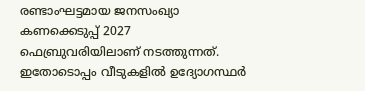രണ്ടാംഘട്ടമായ ജനസംഖ്യാ കണക്കെടുപ്പ് 2027 ഫെബ്രുവരിയിലാണ് നടത്തുന്നത്. ഇതോടൊപ്പം വീടുകളില്‍ ഉദ്യോഗസ്ഥര്‍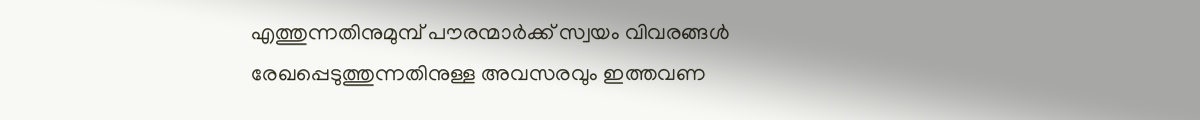എത്തുന്നതിനുമുമ്പ് പൗരന്മാര്‍ക്ക് സ്വയം വിവരങ്ങള്‍ രേഖപ്പെടുത്തുന്നതിനുള്ള അവസരവും ഇത്തവണ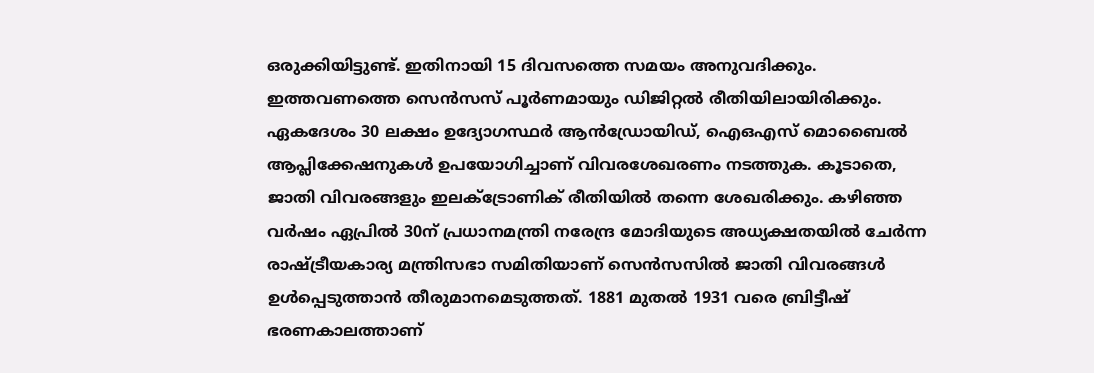ഒരുക്കിയിട്ടുണ്ട്. ഇതിനായി 15 ദിവസത്തെ സമയം അനുവദിക്കും. ഇത്തവണത്തെ സെന്‍സസ് പൂര്‍ണമായും ഡിജിറ്റല്‍ രീതിയിലായിരിക്കും. ഏകദേശം 30 ലക്ഷം ഉദ്യോഗസ്ഥര്‍ ആന്‍ഡ്രോയിഡ്, ഐഒഎസ് മൊബൈല്‍ ആപ്ലിക്കേഷനുകള്‍ ഉപയോഗിച്ചാണ് വിവരശേഖരണം നടത്തുക. കൂടാതെ, ജാതി വിവരങ്ങളും ഇലക്ട്രോണിക് രീതിയില്‍ തന്നെ ശേഖരിക്കും. കഴിഞ്ഞ വര്‍ഷം ഏപ്രില്‍ 30ന് പ്രധാനമന്ത്രി നരേന്ദ്ര മോദിയുടെ അധ്യക്ഷതയില്‍ ചേര്‍ന്ന രാഷ്ട്രീയകാര്യ മന്ത്രിസഭാ സമിതിയാണ് സെന്‍സസില്‍ ജാതി വിവരങ്ങള്‍ ഉള്‍പ്പെടുത്താന്‍ തീരുമാനമെടുത്തത്. 1881 മുതല്‍ 1931 വരെ ബ്രിട്ടീഷ് ഭരണകാലത്താണ്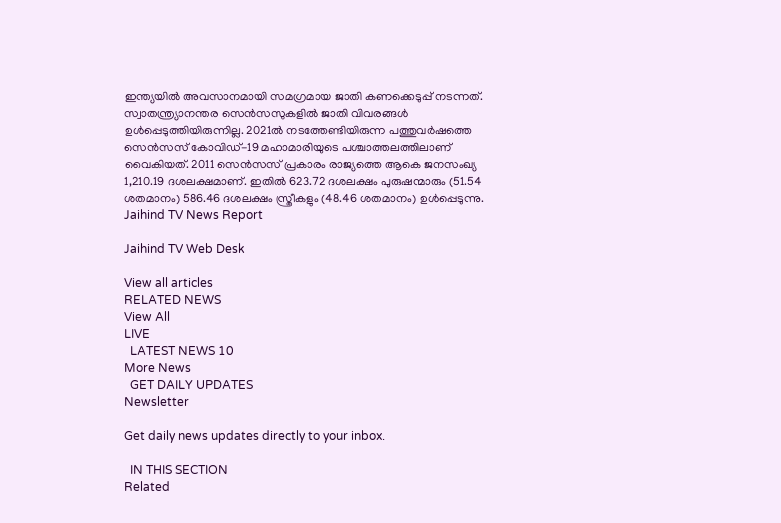ഇന്ത്യയില്‍ അവസാനമായി സമഗ്രമായ ജാതി കണക്കെടുപ്പ് നടന്നത്. സ്വാതന്ത്ര്യാനന്തര സെന്‍സസുകളില്‍ ജാതി വിവരങ്ങള്‍ ഉള്‍പ്പെടുത്തിയിരുന്നില്ല. 2021ല്‍ നടത്തേണ്ടിയിരുന്ന പത്തുവര്‍ഷത്തെ സെന്‍സസ് കോവിഡ്-19 മഹാമാരിയുടെ പശ്ചാത്തലത്തിലാണ് വൈകിയത്. 2011 സെന്‍സസ് പ്രകാരം രാജ്യത്തെ ആകെ ജനസംഖ്യ 1,210.19 ദശലക്ഷമാണ്. ഇതില്‍ 623.72 ദശലക്ഷം പുരുഷന്മാരും (51.54 ശതമാനം) 586.46 ദശലക്ഷം സ്ത്രീകളും (48.46 ശതമാനം) ഉള്‍പ്പെടുന്നു.
Jaihind TV News Report

Jaihind TV Web Desk

View all articles
RELATED NEWS
View All
LIVE
  LATEST NEWS 10
More News
  GET DAILY UPDATES
Newsletter

Get daily news updates directly to your inbox.

  IN THIS SECTION
Related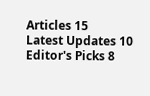Articles 15
Latest Updates 10
Editor's Picks 8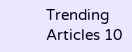Trending Articles 10